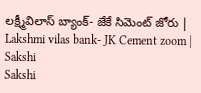లక్ష్మీవిలాస్‌ బ్యాంక్‌- జేకే సిమెంట్‌ జోరు | Lakshmi vilas bank- JK Cement zoom | Sakshi
Sakshi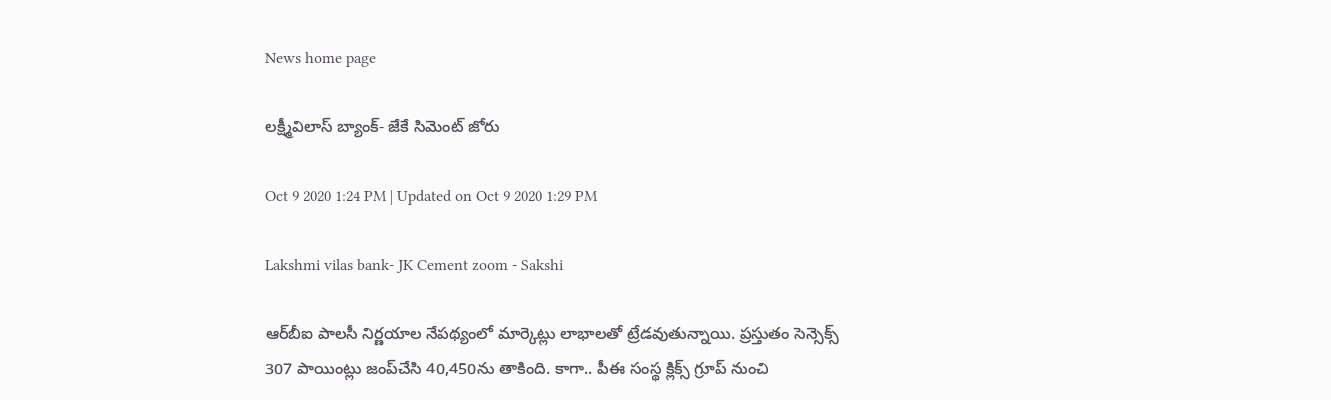News home page

లక్ష్మీవిలాస్‌ బ్యాంక్‌- జేకే సిమెంట్‌ జోరు

Oct 9 2020 1:24 PM | Updated on Oct 9 2020 1:29 PM

Lakshmi vilas bank- JK Cement zoom - Sakshi

ఆర్‌బీఐ పాలసీ నిర్ణయాల నేపథ్యంలో మార్కెట్లు లాభాలతో ట్రేడవుతున్నాయి. ప్రస్తుతం సెన్సెక్స్‌ 307 పాయింట్లు జంప్‌చేసి 40,450ను తాకింది. కాగా.. పీఈ సంస్థ క్లిక్స్‌ గ్రూప్‌ నుంచి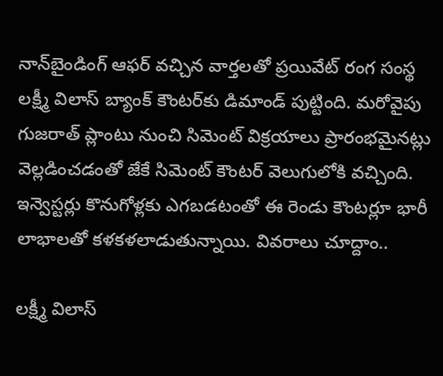నాన్‌బైండింగ్‌ ఆఫర్‌ వచ్చిన వార్తలతో ప్రయివేట్‌ రంగ సంస్థ లక్ష్మీ విలాస్‌ బ్యాంక్‌ కౌంటర్‌కు డిమాండ్‌ పుట్టింది. మరోవైపు గుజరాత్‌ ప్లాంటు నుంచి సిమెంట్‌ విక్రయాలు ప్రారంభమైనట్లు వెల్లడించడంతో జేకే సిమెంట్‌ కౌంటర్‌ వెలుగులోకి వచ్చింది. ఇన్వెస్టర్లు కొనుగోళ్లకు ఎగబడటంతో ఈ రెండు కౌంటర్లూ భారీ లాభాలతో కళకళలాడుతున్నాయి. వివరాలు చూద్దాం..

లక్ష్మీ విలాస్‌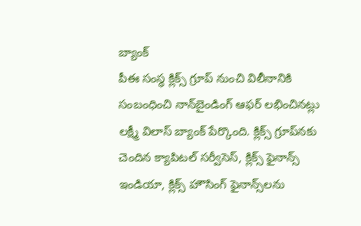బ్యాంక్
పీఈ సంస్థ క్లిక్స్‌ గ్రూప్‌ నుంచి విలీనానికి సంబంధించి నాన్‌బైండింగ్‌ ఆఫర్‌ లభించినట్లు లక్ష్మీ విలాస్‌ బ్యాంక్ పేర్కొంది. క్లిక్స్‌ గ్రూప్‌నకు చెందిన క్యాపిటల్‌ సర్వీసెస్‌, క్లిక్స్‌ ఫైనాన్స్‌ ఇండియా, క్లిక్స్‌ హౌసింగ్‌ ఫైనాన్స్‌లను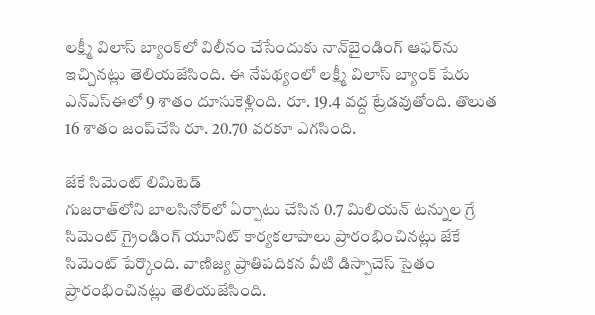లక్ష్మీ విలాస్‌ బ్యాంక్‌లో విలీనం చేసేందుకు నాన్‌బైండింగ్‌ ఆఫర్‌ను ఇచ్చినట్లు తెలియజేసింది. ఈ నేపథ్యంలో లక్ష్మీ విలాస్‌ బ్యాంక్‌ షేరు ఎన్‌ఎస్‌ఈలో 9 శాతం దూసుకెళ్లింది. రూ. 19.4 వద్ద ట్రేడవుతోంది. తొలుత 16 శాతం జంప్‌చేసి రూ. 20.70 వరకూ ఎగసింది.

జేకే సిమెంట్‌ లిమిటెడ్‌
గుజరాత్‌లోని బాలసినోర్‌లో ఏర్పాటు చేసిన 0.7 మిలియన్‌ టన్నుల గ్రే సిమెంట్‌ గ్రైండింగ్‌ యూనిట్‌ కార్యకలాపాలు ప్రారంభించినట్లు జేకే సిమెంట్‌ పేర్కొంది. వాణిజ్య ప్రాతిపదికన వీటి డిస్పాచెస్‌ సైతం ప్రారంభించినట్లు తెలియజేసింది.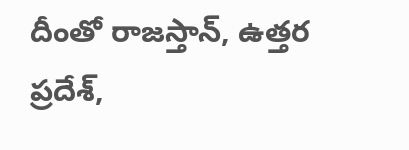దీంతో రాజస్తాన్‌, ఉత్తర ప్రదేశ్‌,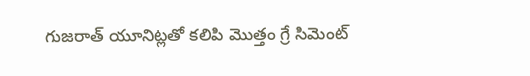గుజరాత్‌ యూనిట్లతో కలిపి మొత్తం గ్రే సిమెంట్‌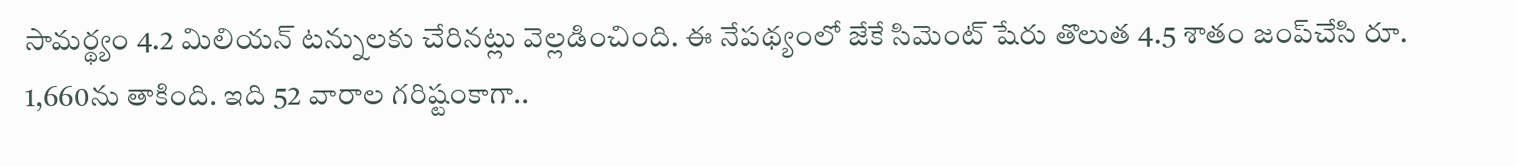సామర్థ్యం 4.2 మిలియన్‌ టన్నులకు చేరినట్లు వెల్లడించింది. ఈ నేపథ్యంలో జేకే సిమెంట్‌ షేరు తొలుత 4.5 శాతం జంప్‌చేసి రూ. 1,660ను తాకింది. ఇది 52 వారాల గరిష్టంకాగా..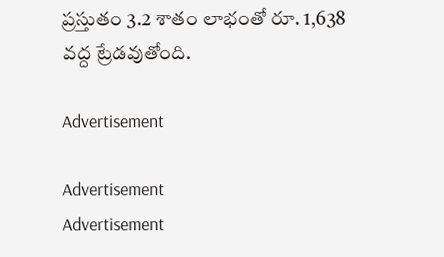ప్రస్తుతం 3.2 శాతం లాభంతో రూ. 1,638 వద్ద ట్రేడవుతోంది.

Advertisement

Advertisement
Advertisement